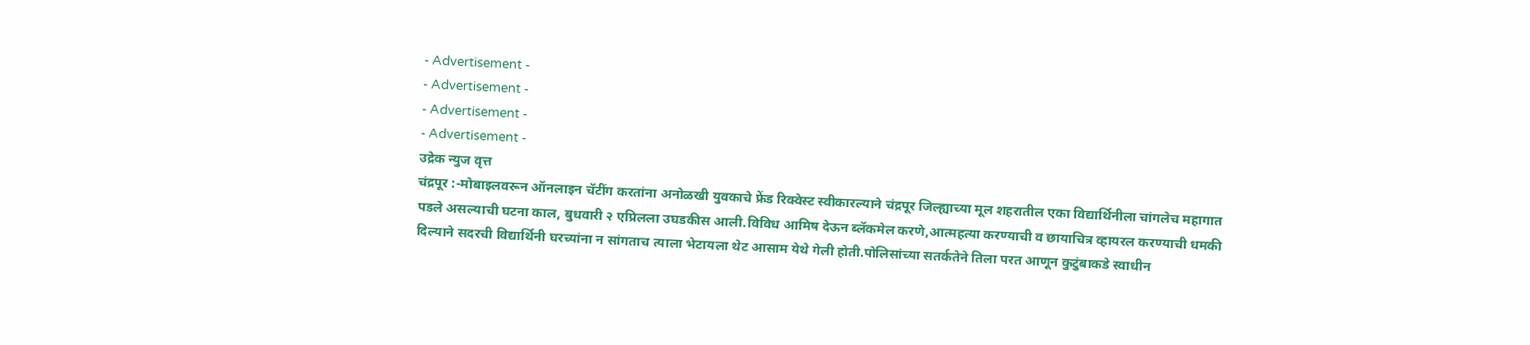- Advertisement -
- Advertisement -
- Advertisement -
- Advertisement -
उद्रेक न्युज वृत्त
चंद्रपूर :-मोबाइलवरून ऑनलाइन चॅटींग करतांना अनोळखी युवकाचे फ्रेंड रिक्वेस्ट स्वीकारल्याने चंद्रपूर जिल्ह्याच्या मूल शहरातील एका विद्यार्थिनीला चांगलेच महागात पडले असल्याची घटना काल, बुधवारी २ एप्रिलला उघडकीस आली.विविध आमिष देऊन ब्लॅकमेल करणे,आत्महत्या करण्याची व छायाचित्र व्हायरल करण्याची धमकी दिल्याने सदरची विद्यार्थिनी घरच्यांना न सांगताच त्याला भेटायला थेट आसाम येथे गेली होती.पोलिसांच्या सतर्कतेने तिला परत आणून कुटुंबाकडे स्वाधीन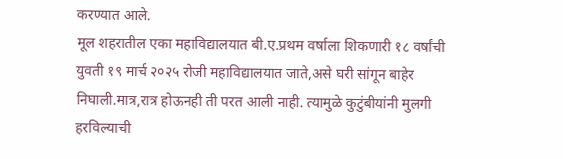करण्यात आले.
मूल शहरातील एका महाविद्यालयात बी.ए.प्रथम वर्षाला शिकणारी १८ वर्षांची युवती १९ मार्च २०२५ रोजी महाविद्यालयात जाते,असे घरी सांगून बाहेर निघाली.मात्र,रात्र होऊनही ती परत आली नाही. त्यामुळे कुटुंबीयांनी मुलगी हरविल्याची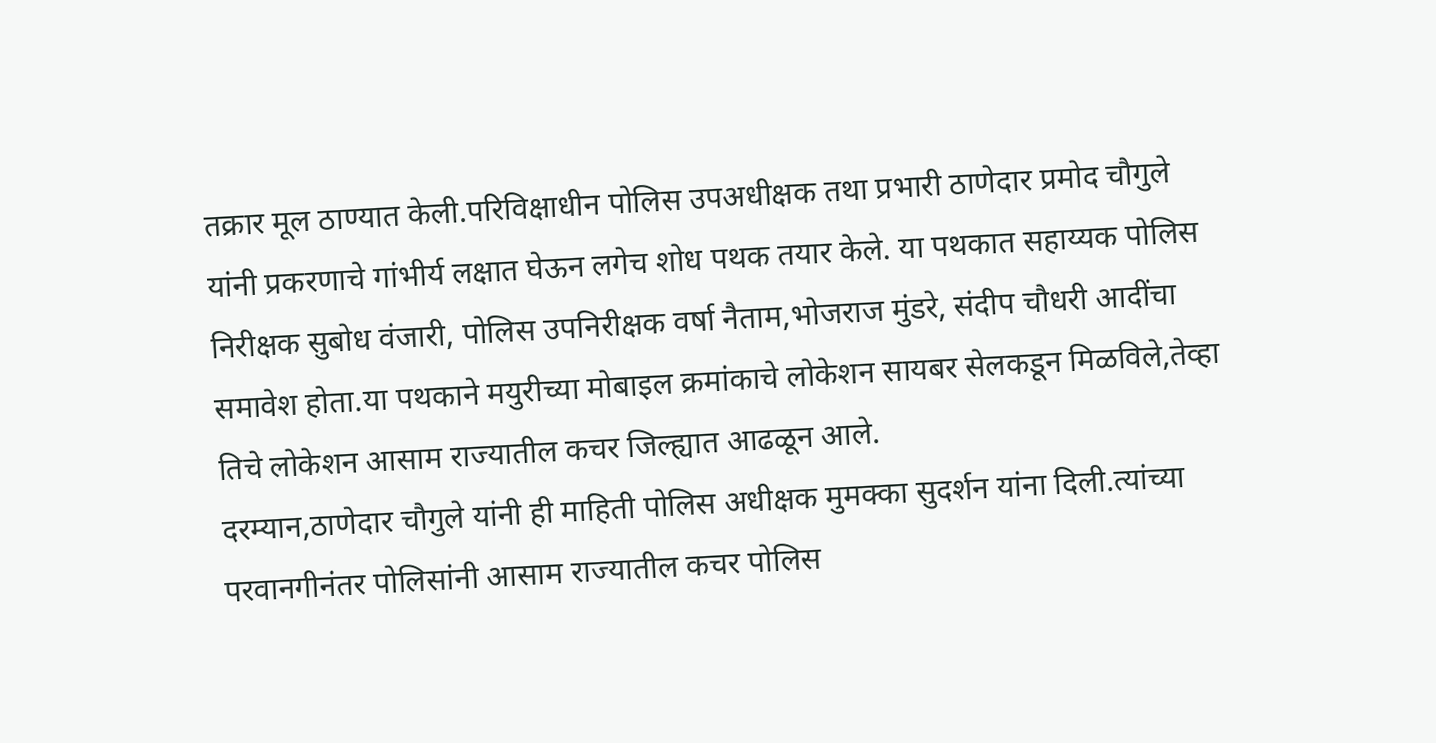तक्रार मूल ठाण्यात केली.परिविक्षाधीन पोलिस उपअधीक्षक तथा प्रभारी ठाणेदार प्रमोद चौगुले यांनी प्रकरणाचे गांभीर्य लक्षात घेऊन लगेच शोध पथक तयार केले. या पथकात सहाय्यक पोलिस निरीक्षक सुबोध वंजारी, पोलिस उपनिरीक्षक वर्षा नैताम,भोजराज मुंडरे, संदीप चौधरी आदींचा समावेश होता.या पथकाने मयुरीच्या मोबाइल क्रमांकाचे लोकेशन सायबर सेलकडून मिळविले,तेव्हा तिचे लोकेशन आसाम राज्यातील कचर जिल्ह्यात आढळून आले.
दरम्यान,ठाणेदार चौगुले यांनी ही माहिती पोलिस अधीक्षक मुमक्का सुदर्शन यांना दिली.त्यांच्या परवानगीनंतर पोलिसांनी आसाम राज्यातील कचर पोलिस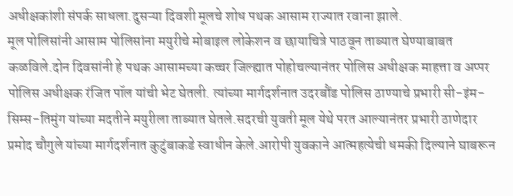अधीक्षकांशी संपर्क साधला.दुसऱ्या दिवशी मूलचे शोध पथक आसाम राज्यात रवाना झाले.
मूल पोलिसांनी आसाम पोलिसांना मयुरीचे मोबाइल लोकेशन व छायाचित्रे पाठवून ताब्यात घेण्याबाबत कळविले.दोन दिवसांनी हे पथक आसामच्या कच्चर जिल्ह्यात पोहोचल्यानंतर पोलिस अधीक्षक माहत्ता व अप्पर पोलिस अधीक्षक रंजित पॉल यांची भेट घेतली. त्यांच्या मार्गदर्शनात उदरबौंड पोलिस ठाण्याचे प्रभारी सी-इंम-सिम्स-तिमुंग यांच्या मदतीने मयुरीला ताब्यात घेतले.सदरची युवती मूल येथे परत आल्यानंतर प्रभारी ठाणेदार प्रमोद चौगुले यांच्या मार्गदर्शनात कुटुंबाकडे स्वाधीन केले.आरोपी युवकाने आत्महत्येची धमकी दिल्याने घाबरून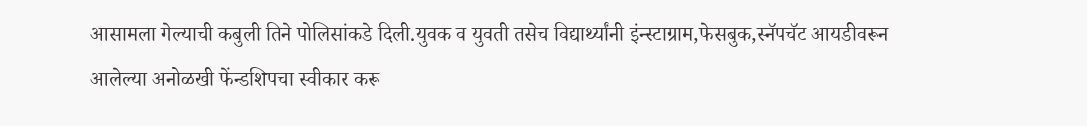आसामला गेल्याची कबुली तिने पोलिसांकडे दिली.युवक व युवती तसेच विद्यार्थ्यांनी इंन्स्टाग्राम,फेसबुक,स्नॅपचॅट आयडीवरून आलेल्या अनोळखी फेंन्डशिपचा स्वीकार करू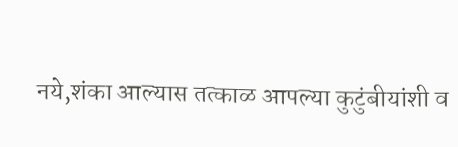नये,शंका आल्यास तत्काळ आपल्या कुटुंबीयांशी व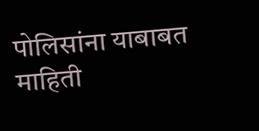पोलिसांना याबाबत माहिती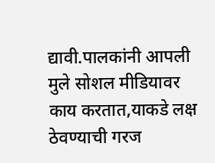द्यावी.पालकांनी आपली मुले सोशल मीडियावर काय करतात,याकडे लक्ष ठेवण्याची गरज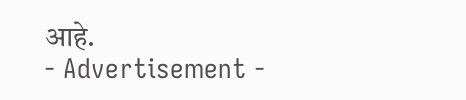आहे.
- Advertisement -